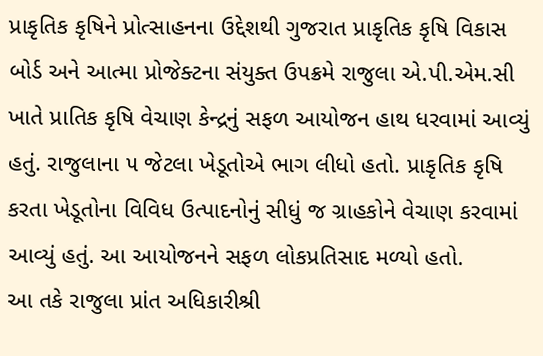પ્રાકૃતિક કૃષિને પ્રોત્સાહનના ઉદ્દેશથી ગુજરાત પ્રાકૃતિક કૃષિ વિકાસ બોર્ડ અને આત્મા પ્રોજેક્ટના સંયુક્ત ઉપક્રમે રાજુલા એ.પી.એમ.સી ખાતે પ્રાતિક કૃષિ વેચાણ કેન્દ્રનું સફળ આયોજન હાથ ધરવામાં આવ્યું હતું. રાજુલાના ૫ જેટલા ખેડૂતોએ ભાગ લીધો હતો. પ્રાકૃતિક કૃષિ કરતા ખેડૂતોના વિવિધ ઉત્પાદનોનું સીધું જ ગ્રાહકોને વેચાણ કરવામાં આવ્યું હતું. આ આયોજનને સફળ લોકપ્રતિસાદ મળ્યો હતો.
આ તકે રાજુલા પ્રાંત અધિકારીશ્રી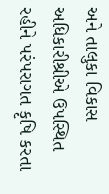અને તાલુકા વિકાસ અધિકારીશ્રીએ ઉપસ્થિત રહીને પરંપરાગત કૃષિ કરતા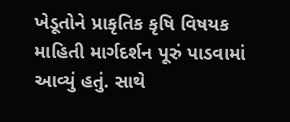ખેડૂતોને પ્રાકૃતિક કૃષિ વિષયક માહિતી માર્ગદર્શન પૂરું પાડવામાં આવ્યું હતું. સાથે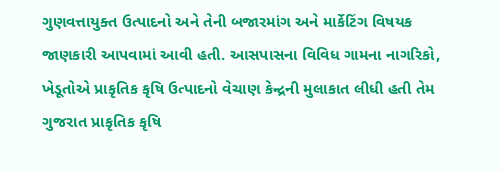ગુણવત્તાયુક્ત ઉત્પાદનો અને તેની બજારમાંગ અને માર્કેટિંગ વિષયક જાણકારી આપવામાં આવી હતી. આસપાસના વિવિધ ગામના નાગરિકો, ખેડૂતોએ પ્રાકૃતિક કૃષિ ઉત્પાદનો વેચાણ કેન્દ્રની મુલાકાત લીધી હતી તેમ ગુજરાત પ્રાકૃતિક કૃષિ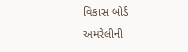વિકાસ બોર્ડ અમરેલીની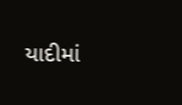યાદીમાં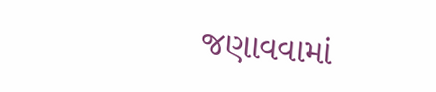જણાવવામાં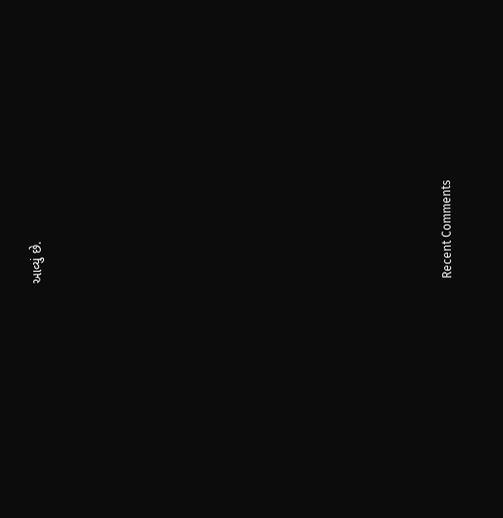આવ્યું છે.


















Recent Comments